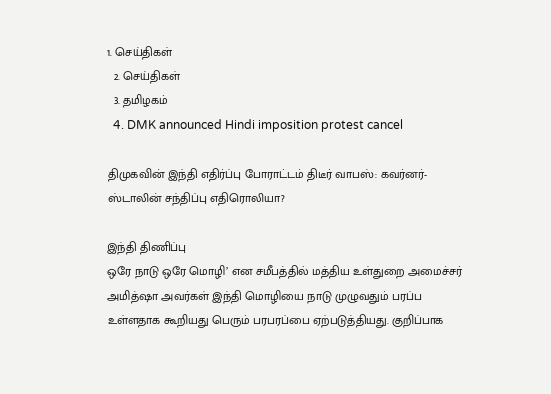1. செய்திகள்
  2. செய்திகள்
  3. த‌மிழக‌ம்
  4. DMK announced Hindi imposition protest cancel

திமுகவின் இந்தி எதிர்ப்பு போராட்டம் திடீர் வாபஸ்: கவர்னர்-ஸ்டாலின் சந்திப்பு எதிரொலியா?

இந்தி திணிப்பு
ஒரே நாடு ஒரே மொழி’ என சமீபத்தில் மத்திய உள்துறை அமைச்சர் அமித்ஷா அவர்கள் இந்தி மொழியை நாடு முழுவதும் பரப்ப உள்ளதாக கூறியது பெரும் பரபரப்பை ஏற்படுத்தியது. குறிப்பாக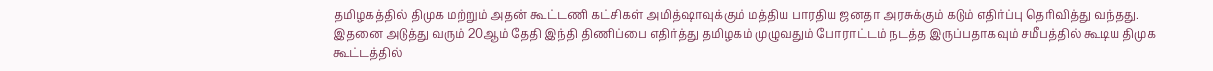தமிழகத்தில் திமுக மற்றும் அதன் கூட்டணி கட்சிகள் அமித்ஷாவுக்கும் மத்திய பாரதிய ஜனதா அரசுக்கும் கடும் எதிர்ப்பு தெரிவித்து வந்தது. இதனை அடுத்து வரும் 20ஆம் தேதி இந்தி திணிப்பை எதிர்த்து தமிழகம் முழுவதும் போராட்டம் நடத்த இருப்பதாகவும் சமீபத்தில் கூடிய திமுக கூட்டத்தில்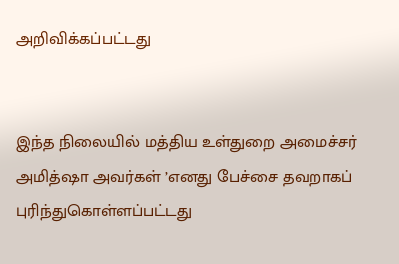அறிவிக்கப்பட்டது


இந்த நிலையில் மத்திய உள்துறை அமைச்சர் அமித்ஷா அவர்கள் ’எனது பேச்சை தவறாகப் புரிந்துகொள்ளப்பட்டது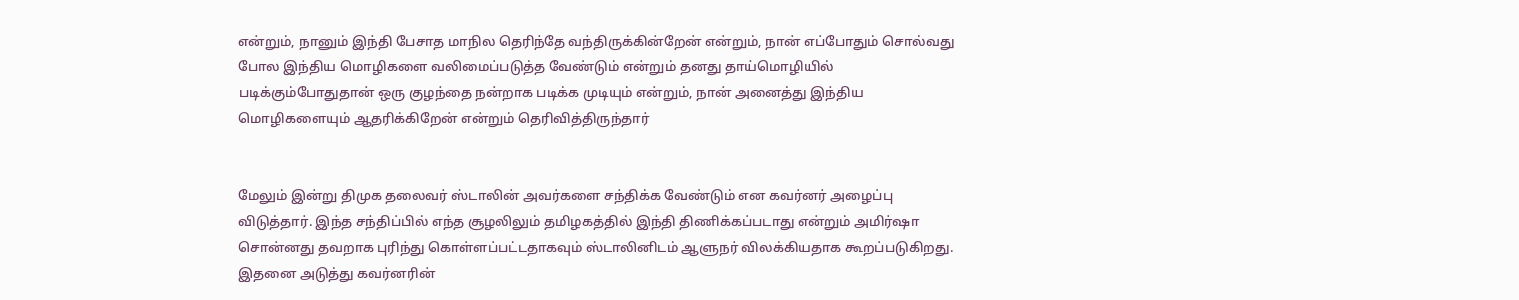என்றும், நானும் இந்தி பேசாத மாநில தெரிந்தே வந்திருக்கின்றேன் என்றும், நான் எப்போதும் சொல்வது போல இந்திய மொழிகளை வலிமைப்படுத்த வேண்டும் என்றும் தனது தாய்மொழியில் படிக்கும்போதுதான் ஒரு குழந்தை நன்றாக படிக்க முடியும் என்றும், நான் அனைத்து இந்திய மொழிகளையும் ஆதரிக்கிறேன் என்றும் தெரிவித்திருந்தார்


மேலும் இன்று திமுக தலைவர் ஸ்டாலின் அவர்களை சந்திக்க வேண்டும் என கவர்னர் அழைப்பு விடுத்தார். இந்த சந்திப்பில் எந்த சூழலிலும் தமிழகத்தில் இந்தி திணிக்கப்படாது என்றும் அமிர்ஷா சொன்னது தவறாக புரிந்து கொள்ளப்பட்டதாகவும் ஸ்டாலினிடம் ஆளுநர் விலக்கியதாக கூறப்படுகிறது. இதனை அடுத்து கவர்னரின்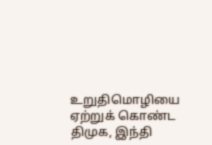உறுதிமொழியை ஏற்றுக் கொண்ட திமுக, இந்தி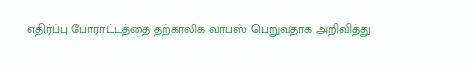எதிர்ப்பு போராட்டத்தை தற்காலிக வாபஸ் பெறுவதாக அறிவித்து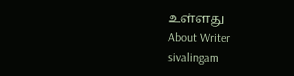உள்ளது
About Writer
sivalingam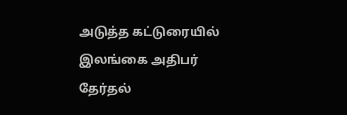அடுத்த கட்டுரையில்
இலங்கை அதிபர் தேர்தல்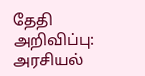தேதி அறிவிப்பு: அரசியல்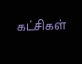கட்சிகள்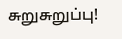சுறுசுறுப்பு!